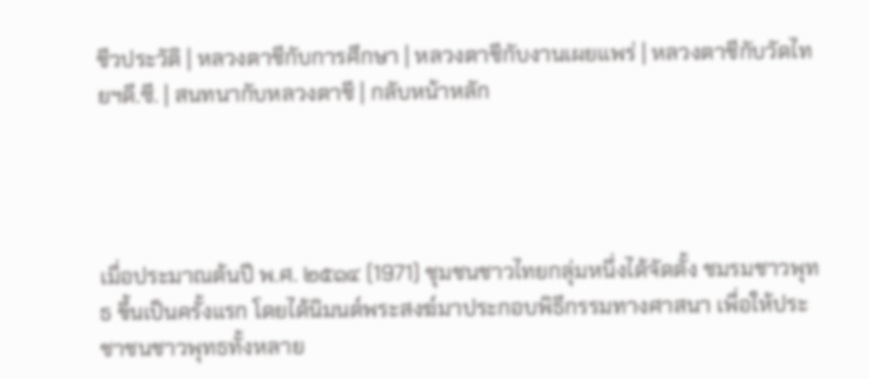ชีวประวัติ | หลวงตาชีกับการศึกษา | หลวงตาชีกับงานเผยแพร่ | หลวงตาชีกับวัดไทยฯดี.ซี. | สนทนากับหลวงตาชี | กลับหน้าหลัก




เมื่อประมาณต้นปี พ.ศ. ๒๕๑๔ (1971) ชุมชนชาวไทยกลุ่มหนึ่งได้จัดตั้ง ชมรมชาวพุทธ ขึ้นเป็นครั้งแรก โดยได้นิมนต์พระสงฆ์มาประกอบพิธีกรรมทางศาสนา เพื่อให้ประชาชนชาวพุทธทั้งหลาย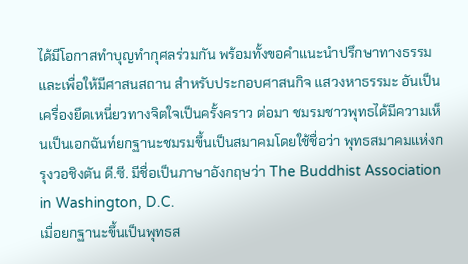ได้มีโอกาสทำบุญทำกุศลร่วมกัน พร้อมทั้งขอคำแนะนำปรึกษาทางธรรม และเพื่อให้มีศาสนสถาน สำหรับประกอบศาสนกิจ แสวงหาธรรมะ อันเป็นเครื่องยึดเหนี่ยวทางจิตใจเป็นครั้งคราว ต่อมา ชมรมชาวพุทธได้มีความเห็นเป็นเอกฉันท์ยกฐานะชมรมขึ้นเป็นสมาคมโดยใช้ชื่อว่า พุทธสมาคมแห่งกรุงวอชิงตัน ดี.ซี. มีชื่อเป็นภาษาอังกฤษว่า The Buddhist Association in Washington, D.C.
เมื่อยกฐานะขึ้นเป็นพุทธส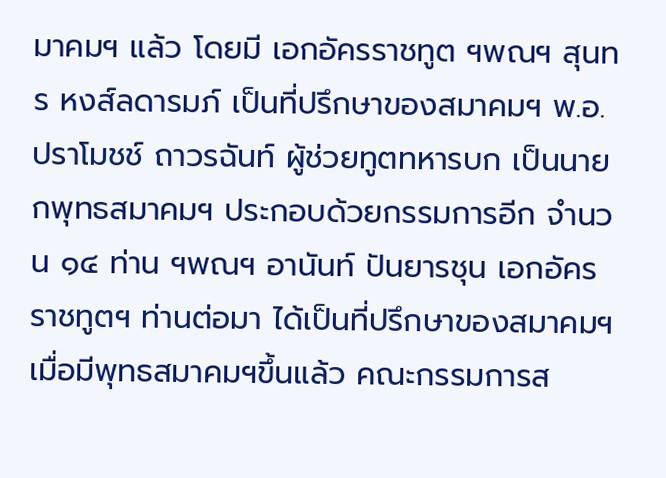มาคมฯ แล้ว โดยมี เอกอัครราชทูต ฯพณฯ สุนทร หงส์ลดารมภ์ เป็นที่ปรึกษาของสมาคมฯ พ.อ.ปราโมชช์ ถาวรฉันท์ ผู้ช่วยทูตทหารบก เป็นนายกพุทธสมาคมฯ ประกอบด้วยกรรมการอีก จำนวน ๑๔ ท่าน ฯพณฯ อานันท์ ปันยารชุน เอกอัครราชทูตฯ ท่านต่อมา ได้เป็นที่ปรึกษาของสมาคมฯ เมื่อมีพุทธสมาคมฯขึ้นแล้ว คณะกรรมการส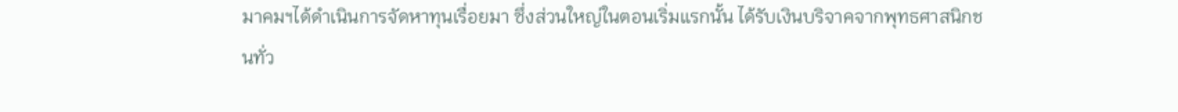มาคมฯได้ดำเนินการจัดหาทุนเรื่อยมา ซึ่งส่วนใหญ่ในตอนเริ่มแรกนั้น ได้รับเงินบริจาคจากพุทธศาสนิกชนทั่ว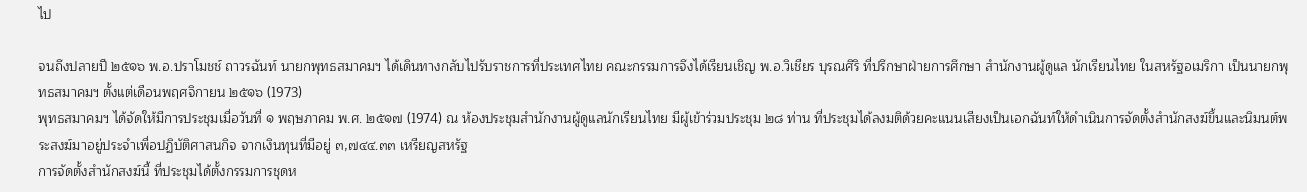ไป

จนถึงปลายปี ๒๕๑๖ พ.อ.ปราโมชช์ ถาวรฉันท์ นายกพุทธสมาคมฯ ได้เดินทางกลับไปรับราชการที่ประเทศไทย คณะกรรมการจึงได้เรียนเชิญ พ.อ.วิเชียร บุรณศิริ ที่ปรึกษาฝ่ายการศึกษา สำนักงานผู้ดูแล นักเรียนไทย ในสหรัฐอเมริกา เป็นนายกพุทธสมาคมฯ ตั้งแต่เดือนพฤศจิกายน ๒๕๑๖ (1973)
พุทธสมาคมฯ ได้จัดให้มีการประชุมเมื่อวันที่ ๑ พฤษภาคม พ.ศ. ๒๕๑๗ (1974) ณ ห้องประชุมสำนักงานผู้ดูแลนักเรียนไทย มีผู้เข้าร่วมประชุม ๒๘ ท่าน ที่ประชุมได้ลงมติด้วยคะแนนเสียงเป็นเอกฉันท์ให้ดำเนินการจัดตั้งสำนักสงฆ์ขึ้นและนิมนต์พระสงฆ์มาอยู่ประจำเพื่อปฏิบัติศาสนกิจ จากเงินทุนที่มีอยู่ ๓,๗๔๔.๓๓ เหรียญสหรัฐ
การจัดตั้งสำนักสงฆ์นี้ ที่ประชุมได้ตั้งกรรมการชุดห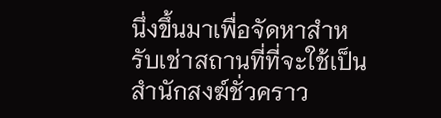นึ่งขึ้นมาเพื่อจัดหาสำหรับเช่าสถานที่ที่จะใช้เป็นสำนักสงฆ์ชั่วคราว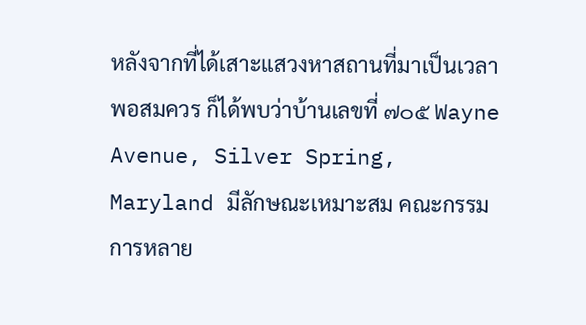หลังจากที่ได้เสาะแสวงหาสถานที่มาเป็นเวลาพอสมควร ก็ได้พบว่าบ้านเลขที่ ๗๐๕ Wayne Avenue, Silver Spring, Maryland มีลักษณะเหมาะสม คณะกรรมการหลาย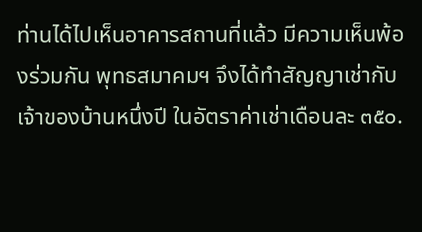ท่านได้ไปเห็นอาคารสถานที่แล้ว มีความเห็นพ้องร่วมกัน พุทธสมาคมฯ จึงได้ทำสัญญาเช่ากับเจ้าของบ้านหนึ่งปี ในอัตราค่าเช่าเดือนละ ๓๕๐.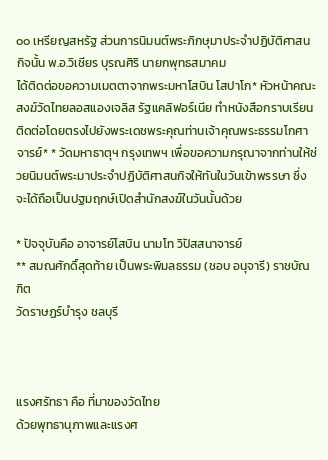๐๐ เหรียญสหรัฐ ส่วนการนิมนต์พระภิกษุมาประจำปฏิบัติศาสนกิจนั้น พ.อ.วิเชียร บุรณศิริ นายกพุทธสมาคม
ได้ติดต่อขอความเมตตาจากพระมหาโสบิน โสปาโก* หัวหน้าคณะสงฆ์วัดไทยลอสแองเจลิส รัฐแคลิฟอร์เนีย ทำหนังสือกราบเรียนติดต่อโดยตรงไปยังพระเดชพระคุณท่านเจ้าคุณพระธรรมโกศาจารย์* * วัดมหาธาตุฯ กรุงเทพฯ เพื่อขอความกรุณาจากท่านให้ช่วยนิมนต์พระมาประจำปฏิบัติศาสนกิจให้ทันในวันเข้าพรรษา ซึ่งจะได้ถือเป็นปฐมฤกษ์เปิดสำนักสงฆ์ในวันนั้นด้วย

* ปัจจุบันคือ อาจารย์โสบิน นามโท วิปัสสนาจารย์
** สมณศักดิ์สุดท้าย เป็นพระพิมลธรรม (ชอบ อนุจารี) ราชบัณฑิต
วัดราษฏร์บำรุง ชลบุรี



แรงศรัทธา คือ ที่มาของวัดไทย
ด้วยพุทธานุภาพและแรงศ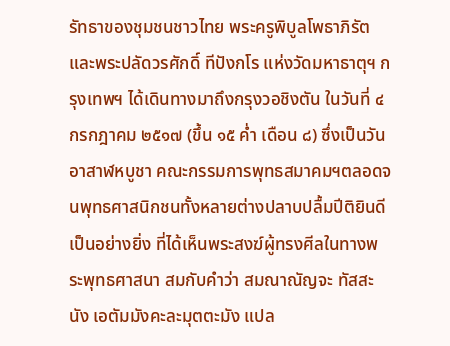รัทธาของชุมชนชาวไทย พระครูพิบูลโพธาภิรัต และพระปลัดวรศักดิ์ ทีปังกโร แห่งวัดมหาธาตุฯ กรุงเทพฯ ได้เดินทางมาถึงกรุงวอชิงตัน ในวันที่ ๔ กรกฎาคม ๒๕๑๗ (ขึ้น ๑๕ ค่ำ เดือน ๘) ซึ่งเป็นวันอาสาฬหบูชา คณะกรรมการพุทธสมาคมฯตลอดจนพุทธศาสนิกชนทั้งหลายต่างปลาบปลื้มปีติยินดีเป็นอย่างยิ่ง ที่ได้เห็นพระสงฆ์ผู้ทรงศีลในทางพระพุทธศาสนา สมกับคำว่า สมณาณัญจะ ทัสสะนัง เอตัมมังคะละมุตตะมัง แปล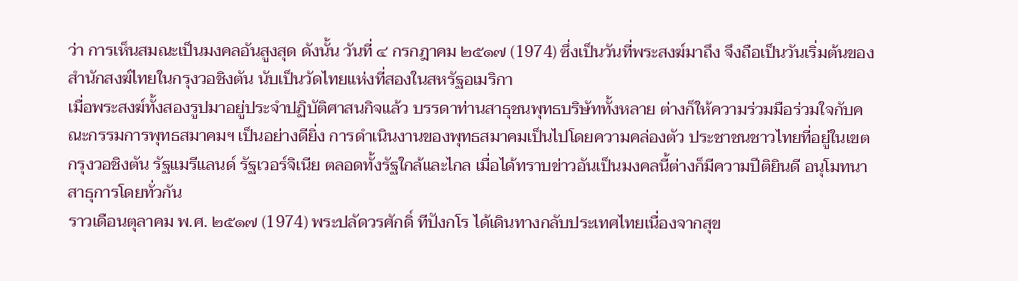ว่า การเห็นสมณะเป็นมงคลอันสูงสุด ดังนั้น วันที่ ๔ กรกฎาคม ๒๕๑๗ (1974) ซึ่งเป็นวันที่พระสงฆ์มาถึง จึงถือเป็นวันเริ่มต้นของสำนักสงฆ์ไทยในกรุงวอชิงตัน นับเป็นวัดไทยแห่งที่สองในสหรัฐอเมริกา
เมื่อพระสงฆ์ทั้งสองรูปมาอยู่ประจำปฏิบัติศาสนกิจแล้ว บรรดาท่านสาธุชนพุทธบริษัททั้งหลาย ต่างก็ให้ความร่วมมือร่วมใจกับคณะกรรมการพุทธสมาคมฯ เป็นอย่างดียิ่ง การดำเนินงานของพุทธสมาคมเป็นไปโดยความคล่องตัว ประชาชนชาวไทยที่อยู่ในเขตกรุงวอชิงตัน รัฐแมรีแลนด์ รัฐเวอร์จิเนีย ตลอดทั้งรัฐใกล้และไกล เมื่อได้ทราบข่าวอันเป็นมงคลนี้ต่างก็มีความปีติยินดี อนุโมทนา สาธุการโดยทั่วกัน
ราวเดือนตุลาคม พ.ศ. ๒๕๑๗ (1974) พระปลัดวรศักดิ์ ทีปังกโร ได้เดินทางกลับประเทศไทยเนื่องจากสุข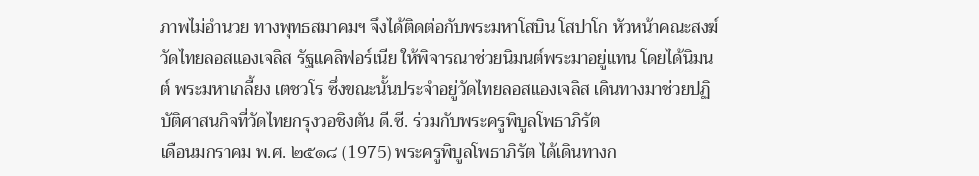ภาพไม่อำนวย ทางพุทธสมาคมฯ จึงได้ติดต่อกับพระมหาโสบิน โสปาโก หัวหน้าคณะสงฆ์วัดไทยลอสแองเจลิส รัฐแคลิฟอร์เนีย ให้พิจารณาช่วยนิมนต์พระมาอยู่แทน โดยได้นิมนต์ พระมหาเกลี้ยง เตชวโร ซึ่งขณะนั้นประจำอยู่วัดไทยลอสแองเจลิส เดินทางมาช่วยปฏิบัติศาสนกิจที่วัดไทยกรุงวอชิงตัน ดี.ซี. ร่วมกับพระครูพิบูลโพธาภิรัต
เดือนมกราคม พ.ศ. ๒๕๑๘ (1975) พระครูพิบูลโพธาภิรัต ได้เดินทางก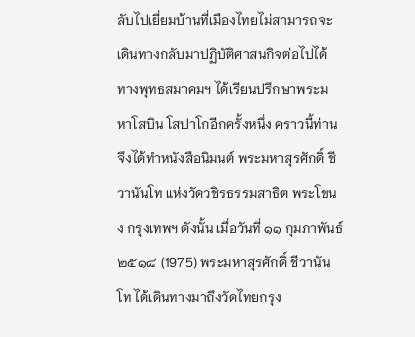ลับไปเยี่ยมบ้านที่เมืองไทยไม่สามารถจะเดินทางกลับมาปฏิบัติศาสนกิจต่อไปได้ ทางพุทธสมาคมฯ ได้เรียนปรึกษาพระมหาโสบิน โสปาโกอีกครั้งหนึ่ง คราวนี้ท่านจึงได้ทำหนังสือนิมนต์ พระมหาสุรศักดิ์ ชีวานันโท แห่งวัดวชิรธรรมสาธิต พระโขนง กรุงเทพฯ ดังนั้น เมื่อวันที่ ๑๑ กุมภาพันธ์ ๒๕๑๘ (1975) พระมหาสุรศักดิ์ ชีวานันโท ได้เดินทางมาถึงวัดไทยกรุง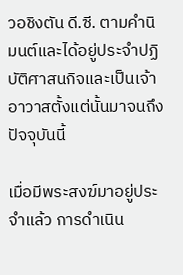วอชิงตัน ดี.ซี. ตามคำนิมนต์และได้อยู่ประจำปฏิบัติศาสนกิจและเป็นเจ้าอาวาสตั้งแต่นั้นมาจนถึงปัจจุบันนี้

เมื่อมีพระสงฆ์มาอยู่ประจำแล้ว การดำเนิน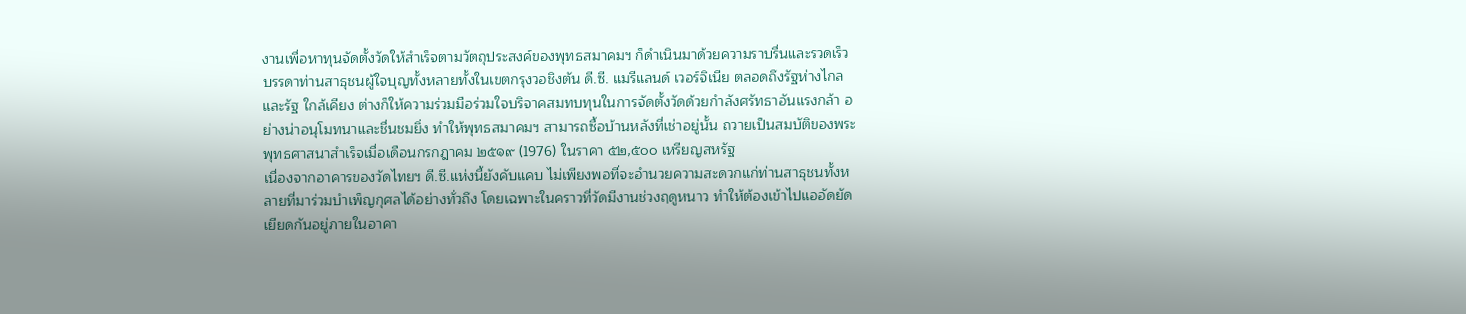งานเพื่อหาทุนจัดตั้งวัดให้สำเร็จตามวัตถุประสงค์ของพุทธสมาคมฯ ก็ดำเนินมาด้วยความราบรื่นและรวดเร็ว บรรดาท่านสาธุชนผู้ใจบุญทั้งหลายทั้งในเขตกรุงวอชิงตัน ดี.ซี. แมรีแลนด์ เวอร์จิเนีย ตลอดถึงรัฐห่างไกลและรัฐ ใกล้เคียง ต่างก็ให้ความร่วมมือร่วมใจบริจาคสมทบทุนในการจัดตั้งวัดด้วยกำลังศรัทธาอันแรงกล้า อย่างน่าอนุโมทนาและชื่นชมยิ่ง ทำให้พุทธสมาคมฯ สามารถซื้อบ้านหลังที่เช่าอยู่นั้น ถวายเป็นสมบัติของพระพุทธศาสนาสำเร็จเมื่อเดือนกรกฎาคม ๒๕๑๙ (1976) ในราคา ๕๒,๕๐๐ เหรียญสหรัฐ
เนื่องจากอาคารของวัดไทยฯ ดี.ซี.แห่งนี้ยังคับแคบ ไม่เพียงพอที่จะอำนวยความสะดวกแก่ท่านสาธุชนทั้งหลายที่มาร่วมบำเพ็ญกุศลได้อย่างทั่วถึง โดยเฉพาะในคราวที่วัดมีงานช่วงฤดูหนาว ทำให้ต้องเข้าไปแออัดยัดเยียดกันอยู่ภายในอาคา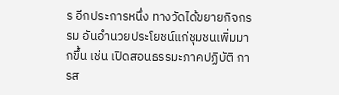ร อีกประการหนึ่ง ทางวัดได้ขยายกิจกรรม อันอำนวยประโยชน์แก่ชุมชนเพิ่มมากขึ้น เช่น เปิดสอนธรรมะภาคปฏิบัติ การส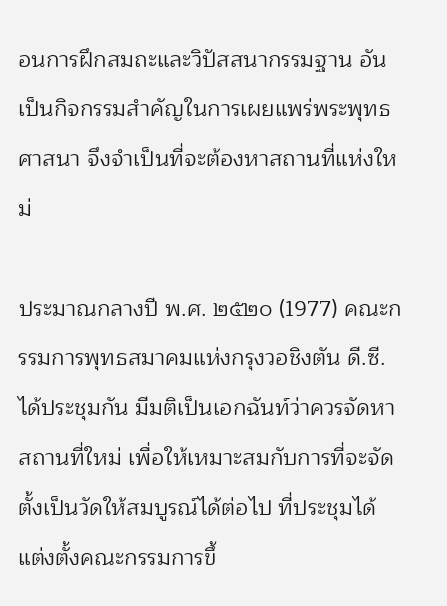อนการฝึกสมถะและวิปัสสนากรรมฐาน อันเป็นกิจกรรมสำคัญในการเผยแพร่พระพุทธศาสนา จึงจำเป็นที่จะต้องหาสถานที่แห่งใหม่

ประมาณกลางปี พ.ศ. ๒๕๒๐ (1977) คณะกรรมการพุทธสมาคมแห่งกรุงวอชิงตัน ดี.ซี. ได้ประชุมกัน มีมติเป็นเอกฉันท์ว่าควรจัดหาสถานที่ใหม่ เพื่อให้เหมาะสมกับการที่จะจัดตั้งเป็นวัดให้สมบูรณ์ได้ต่อไป ที่ประชุมได้แต่งตั้งคณะกรรมการขึ้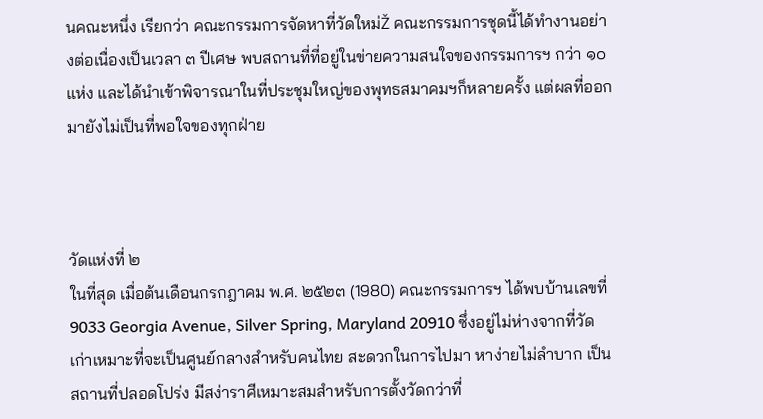นคณะหนึ่ง เรียกว่า คณะกรรมการจัดหาที่วัดใหม่Ž คณะกรรมการชุดนี้ได้ทำงานอย่างต่อเนื่องเป็นเวลา ๓ ปีเศษ พบสถานที่ที่อยู่ในข่ายความสนใจของกรรมการฯ กว่า ๑๐ แห่ง และได้นำเข้าพิจารณาในที่ประชุมใหญ่ของพุทธสมาคมฯก็หลายครั้ง แต่ผลที่ออกมายังไม่เป็นที่พอใจของทุกฝ่าย



วัดแห่งที่ ๒
ในที่สุด เมื่อต้นเดือนกรกฎาคม พ.ศ. ๒๕๒๓ (1980) คณะกรรมการฯ ได้พบบ้านเลขที่ 9033 Georgia Avenue, Silver Spring, Maryland 20910 ซึ่งอยู่ไม่ห่างจากที่วัดเก่าเหมาะที่จะเป็นศูนย์กลางสำหรับคนไทย สะดวกในการไปมา หาง่ายไม่ลำบาก เป็นสถานที่ปลอดโปร่ง มีสง่าราศีเหมาะสมสำหรับการตั้งวัดกว่าที่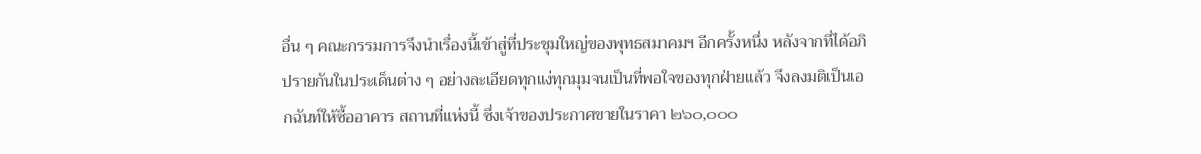อื่น ๆ คณะกรรมการจึงนำเรื่องนี้เข้าสู่ที่ประชุมใหญ่ของพุทธสมาคมฯ อีกครั้งหนึ่ง หลังจากที่ได้อภิปรายกันในประเด็นต่าง ๆ อย่างละเอียดทุกแง่ทุกมุมจนเป็นที่พอใจของทุกฝ่ายแล้ว จึงลงมติเป็นเอกฉันท์ให้ซื้ออาคาร สถานที่แห่งนี้ ซึ่งเจ้าของประกาศขายในราคา ๒๖๐,๐๐๐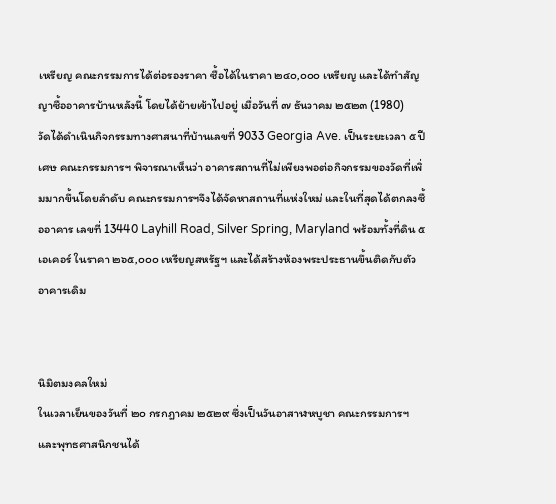เหรียญ คณะกรรมการได้ต่อรองราคา ซื้อได้ในราคา ๒๔๐,๐๐๐ เหรียญ และได้ทำสัญญาซื้ออาคารบ้านหลังนี้ โดยได้ย้ายเข้าไปอยู่ เมื่อวันที่ ๗ ธันวาคม ๒๕๒๓ (1980)
วัดได้ดำเนินกิจกรรมทางศาสนาที่บ้านเลขที่ 9033 Georgia Ave. เป็นระยะเวลา ๕ ปีเศษ คณะกรรมการฯ พิจารณาเห็นว่า อาคารสถานที่ไม่เพียงพอต่อกิจกรรมของวัดที่เพิ่มมากขึ้นโดยลำดับ คณะกรรมการฯจึงได้จัดหาสถานที่แห่งใหม่ และในที่สุดได้ตกลงซื้ออาคาร เลขที่ 13440 Layhill Road, Silver Spring, Maryland พร้อมทั้งที่ดิน ๕ เอเคอร์ ในราคา ๒๖๕,๐๐๐ เหรียญสหรัฐฯ และได้สร้างห้องพระประธานขึ้นติดกับตัวอาคารเดิม


นิมิตมงคลใหม่
ในเวลาเย็นของวันที่ ๒๐ กรกฎาคม ๒๕๒๙ ซึ่งเป็นวันอาสาฬหบูชา คณะกรรมการฯ และพุทธศาสนิกชนได้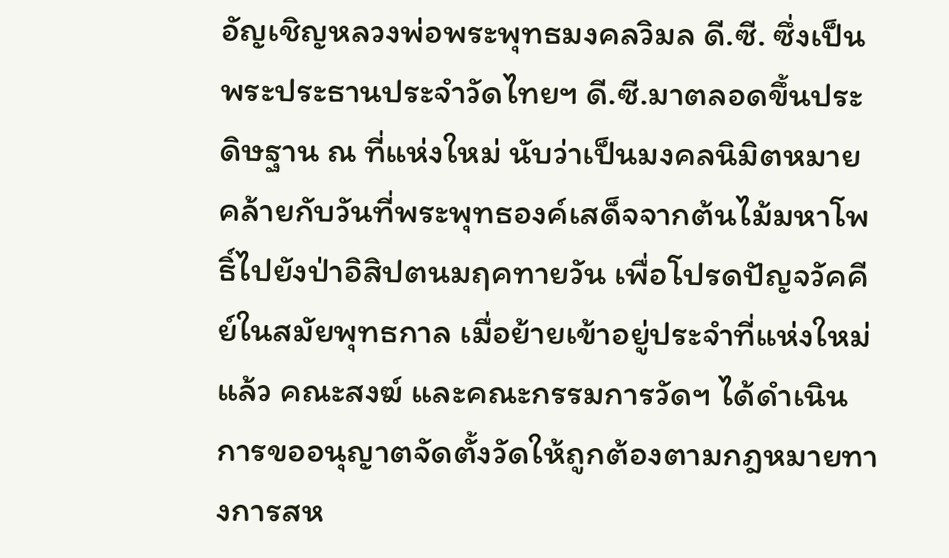อัญเชิญหลวงพ่อพระพุทธมงคลวิมล ดี.ซี. ซึ่งเป็นพระประธานประจำวัดไทยฯ ดี.ซี.มาตลอดขึ้นประดิษฐาน ณ ที่แห่งใหม่ นับว่าเป็นมงคลนิมิตหมายคล้ายกับวันที่พระพุทธองค์เสด็จจากต้นไม้มหาโพธิ์ไปยังป่าอิสิปตนมฤคทายวัน เพื่อโปรดปัญจวัคคีย์ในสมัยพุทธกาล เมื่อย้ายเข้าอยู่ประจำที่แห่งใหม่แล้ว คณะสงฆ์ และคณะกรรมการวัดฯ ได้ดำเนินการขออนุญาตจัดตั้งวัดให้ถูกต้องตามกฎหมายทางการสห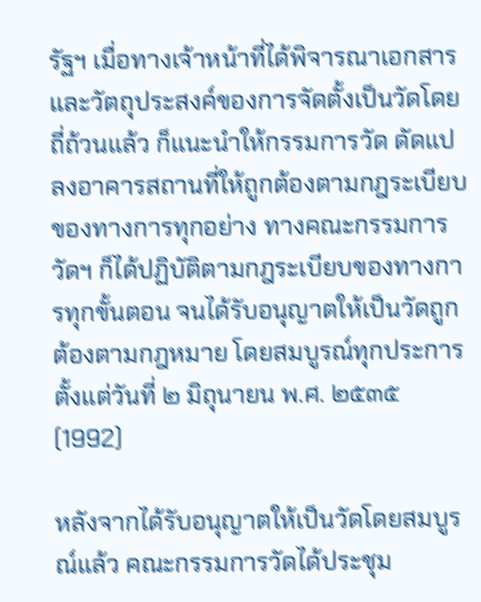รัฐฯ เมื่อทางเจ้าหน้าที่ได้พิจารณาเอกสาร และวัตถุประสงค์ของการจัดตั้งเป็นวัดโดยถี่ถ้วนแล้ว ก็แนะนำให้กรรมการวัด ดัดแปลงอาคารสถานที่ให้ถูกต้องตามกฎระเบียบของทางการทุกอย่าง ทางคณะกรรมการวัดฯ ก็ได้ปฏิบัติตามกฎระเบียบของทางการทุกขั้นตอน จนได้รับอนุญาตให้เป็นวัดถูกต้องตามกฎหมาย โดยสมบูรณ์ทุกประการ ตั้งแต่วันที่ ๒ มิถุนายน พ.ศ. ๒๕๓๕ (1992)

หลังจากได้รับอนุญาตให้เป็นวัดโดยสมบูรณ์แล้ว คณะกรรมการวัดได้ประชุม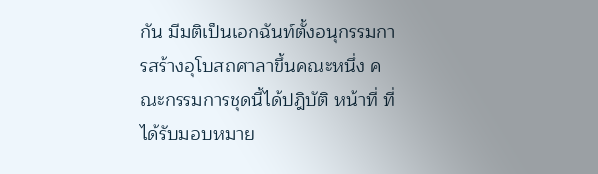กัน มีมติเป็นเอกฉันท์ตั้งอนุกรรมการสร้างอุโบสถศาลาขึ้นคณะหนึ่ง คณะกรรมการชุดนี้ได้ปฎิบัติ หน้าที่ ที่ได้รับมอบหมาย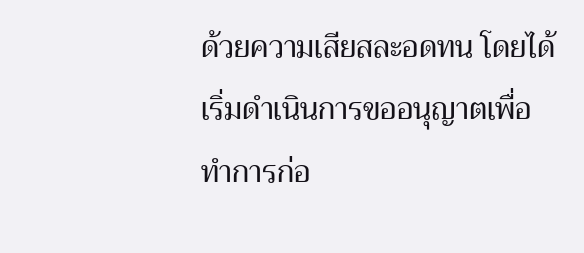ด้วยความเสียสละอดทน โดยได้เริ่มดำเนินการขออนุญาตเพื่อทำการก่อ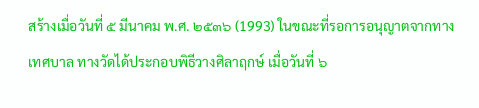สร้างเมื่อวันที่ ๕ มีนาคม พ.ศ. ๒๕๓๖ (1993) ในขณะที่รอการอนุญาตจากทางเทศบาล ทางวัดได้ประกอบพิธีวางศิลาฤกษ์ เมื่อวันที่ ๖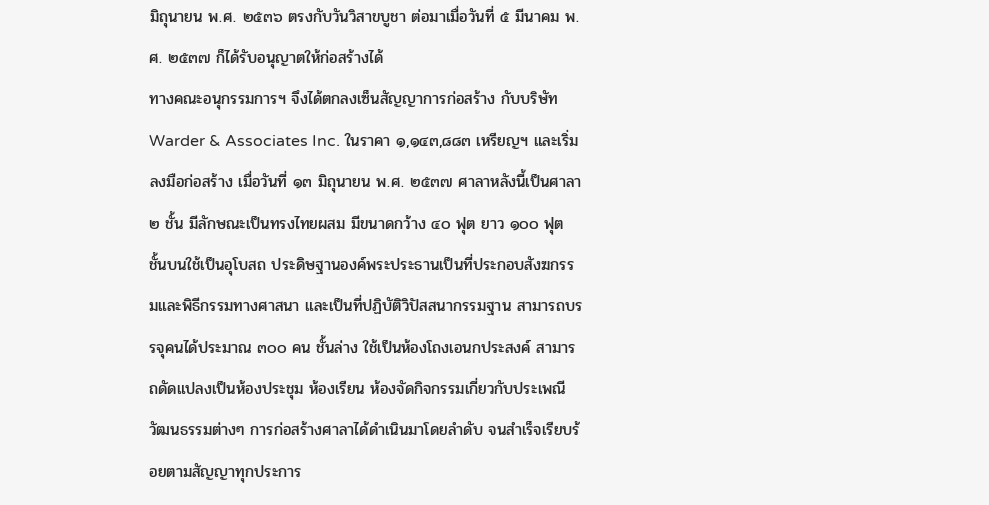มิถุนายน พ.ศ. ๒๕๓๖ ตรงกับวันวิสาขบูชา ต่อมาเมื่อวันที่ ๕ มีนาคม พ.ศ. ๒๕๓๗ ก็ได้รับอนุญาตให้ก่อสร้างได้
ทางคณะอนุกรรมการฯ จึงได้ตกลงเซ็นสัญญาการก่อสร้าง กับบริษัท Warder & Associates Inc. ในราคา ๑,๑๔๓,๘๘๓ เหรียญฯ และเริ่มลงมือก่อสร้าง เมื่อวันที่ ๑๓ มิถุนายน พ.ศ. ๒๕๓๗ ศาลาหลังนี้เป็นศาลา ๒ ชั้น มีลักษณะเป็นทรงไทยผสม มีขนาดกว้าง ๔๐ ฟุต ยาว ๑๐๐ ฟุต ชั้นบนใช้เป็นอุโบสถ ประดิษฐานองค์พระประธานเป็นที่ประกอบสังฆกรรมและพิธีกรรมทางศาสนา และเป็นที่ปฏิบัติวิปัสสนากรรมฐาน สามารถบรรจุคนได้ประมาณ ๓๐๐ คน ชั้นล่าง ใช้เป็นห้องโถงเอนกประสงค์ สามารถดัดแปลงเป็นห้องประชุม ห้องเรียน ห้องจัดกิจกรรมเกี่ยวกับประเพณีวัฒนธรรมต่างๆ การก่อสร้างศาลาได้ดำเนินมาโดยลำดับ จนสำเร็จเรียบร้อยตามสัญญาทุกประการ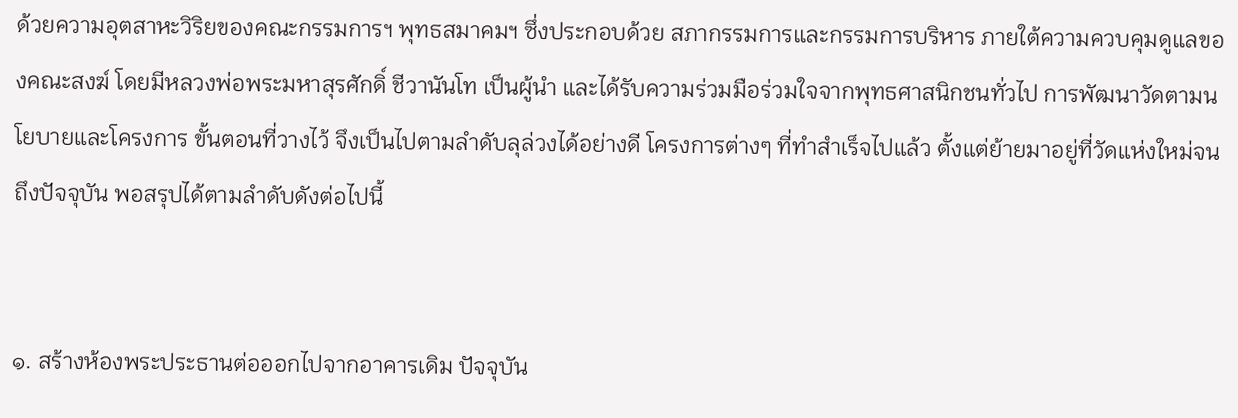ด้วยความอุตสาหะวิริยของคณะกรรมการฯ พุทธสมาคมฯ ซึ่งประกอบด้วย สภากรรมการและกรรมการบริหาร ภายใต้ความควบคุมดูแลของคณะสงฆ์ โดยมีหลวงพ่อพระมหาสุรศักดิ์ ชีวานันโท เป็นผู้นำ และได้รับความร่วมมือร่วมใจจากพุทธศาสนิกชนทั่วไป การพัฒนาวัดตามนโยบายและโครงการ ขั้นตอนที่วางไว้ จึงเป็นไปตามลำดับลุล่วงได้อย่างดี โครงการต่างๆ ที่ทำสำเร็จไปแล้ว ตั้งแต่ย้ายมาอยู่ที่วัดแห่งใหม่จนถึงปัจจุบัน พอสรุปได้ตามลำดับดังต่อไปนี้


๑. สร้างห้องพระประธานต่อออกไปจากอาคารเดิม ปัจจุบัน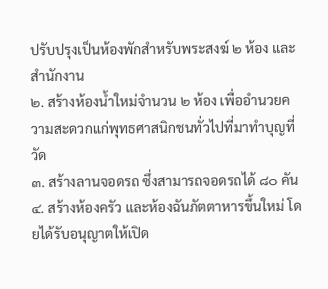ปรับปรุงเป็นห้องพักสำหรับพระสงฆ์ ๒ ห้อง และสำนักงาน
๒. สร้างห้องน้ำใหม่จำนวน ๒ ห้อง เพื่ออำนวยความสะดวกแก่พุทธศาสนิกชนทั่วไปที่มาทำบุญที่วัด
๓. สร้างลานจอดรถ ซึ่งสามารถจอดรถได้ ๘๐ คัน
๔. สร้างห้องครัว และห้องฉันภัตตาหารขึ้นใหม่ โดยได้รับอนุญาตให้เปิด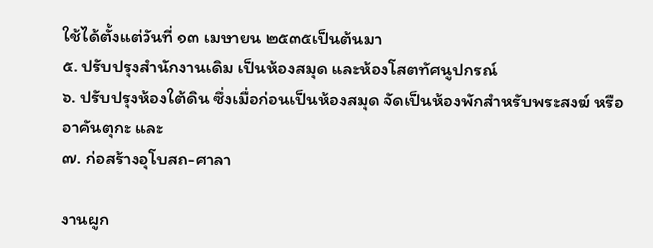ใช้ได้ตั้งแต่วันที่ ๑๓ เมษายน ๒๕๓๕เป็นต้นมา
๕. ปรับปรุงสำนักงานเดิม เป็นห้องสมุด และห้องโสตทัศนูปกรณ์
๖. ปรับปรุงห้องใต้ดิน ซึ่งเมื่อก่อนเป็นห้องสมุด จัดเป็นห้องพักสำหรับพระสงฆ์ หรืออาคันตุกะ และ
๗. ก่อสร้างอุโบสถ-ศาลา

งานผูก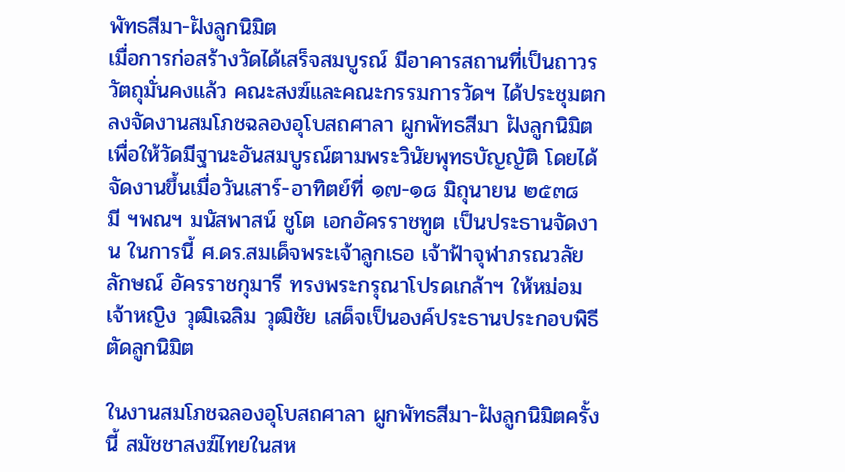พัทธสีมา-ฝังลูกนิมิต
เมื่อการก่อสร้างวัดได้เสร็จสมบูรณ์ มีอาคารสถานที่เป็นถาวรวัตถุมั่นคงแล้ว คณะสงฆ์และคณะกรรมการวัดฯ ได้ประชุมตกลงจัดงานสมโภชฉลองอุโบสถศาลา ผูกพัทธสีมา ฝังลูกนิมิต เพื่อให้วัดมีฐานะอันสมบูรณ์ตามพระวินัยพุทธบัญญัติ โดยได้จัดงานขึ้นเมื่อวันเสาร์-อาทิตย์ที่ ๑๗-๑๘ มิถุนายน ๒๕๓๘ มี ฯพณฯ มนัสพาสน์ ชูโต เอกอัครราชทูต เป็นประธานจัดงาน ในการนี้ ศ.ดร.สมเด็จพระเจ้าลูกเธอ เจ้าฟ้าจุฬาภรณวลัยลักษณ์ อัครราชกุมารี ทรงพระกรุณาโปรดเกล้าฯ ให้หม่อมเจ้าหญิง วุฒิเฉลิม วุฒิชัย เสด็จเป็นองค์ประธานประกอบพิธีตัดลูกนิมิต

ในงานสมโภชฉลองอุโบสถศาลา ผูกพัทธสีมา-ฝังลูกนิมิตครั้งนี้ สมัชชาสงฆ์ไทยในสห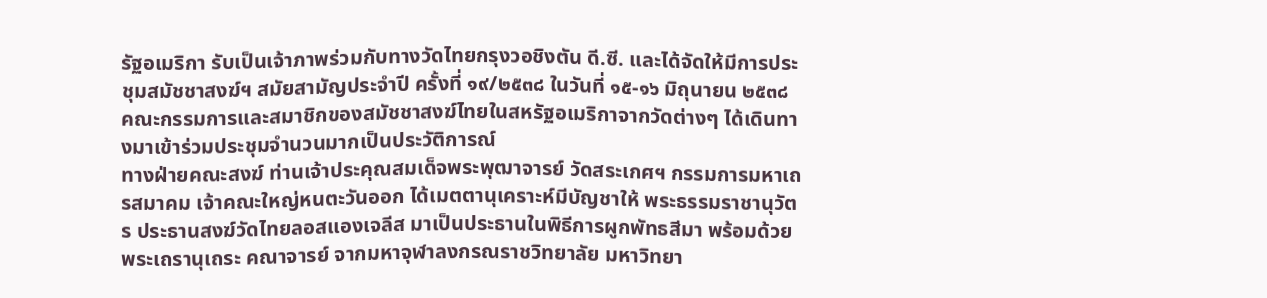รัฐอเมริกา รับเป็นเจ้าภาพร่วมกับทางวัดไทยกรุงวอชิงตัน ดี.ซี. และได้จัดให้มีการประชุมสมัชชาสงฆ์ฯ สมัยสามัญประจำปี ครั้งที่ ๑๙/๒๕๓๘ ในวันที่ ๑๕-๑๖ มิถุนายน ๒๕๓๘ คณะกรรมการและสมาชิกของสมัชชาสงฆ์ไทยในสหรัฐอเมริกาจากวัดต่างๆ ได้เดินทางมาเข้าร่วมประชุมจำนวนมากเป็นประวัติการณ์
ทางฝ่ายคณะสงฆ์ ท่านเจ้าประคุณสมเด็จพระพุฒาจารย์ วัดสระเกศฯ กรรมการมหาเถรสมาคม เจ้าคณะใหญ่หนตะวันออก ได้เมตตานุเคราะห์มีบัญชาให้ พระธรรมราชานุวัตร ประธานสงฆ์วัดไทยลอสแองเจลีส มาเป็นประธานในพิธีการผูกพัทธสีมา พร้อมด้วยพระเถรานุเถระ คณาจารย์ จากมหาจุฬาลงกรณราชวิทยาลัย มหาวิทยา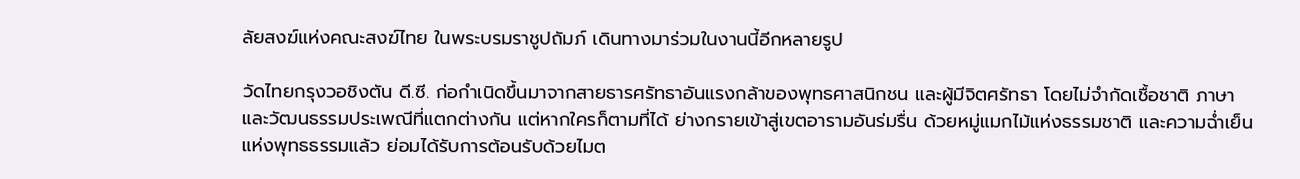ลัยสงฆ์แห่งคณะสงฆ์ไทย ในพระบรมราชูปถัมภ์ เดินทางมาร่วมในงานนี้อีกหลายรูป

วัดไทยกรุงวอชิงตัน ดี.ซี. ก่อกำเนิดขึ้นมาจากสายธารศรัทธาอันแรงกล้าของพุทธศาสนิกชน และผู้มีจิตศรัทธา โดยไม่จำกัดเชื้อชาติ ภาษา และวัฒนธรรมประเพณีที่แตกต่างกัน แต่หากใครก็ตามที่ได้ ย่างกรายเข้าสู่เขตอารามอันร่มรื่น ด้วยหมู่แมกไม้แห่งธรรมชาติ และความฉ่ำเย็นแห่งพุทธธรรมแล้ว ย่อมได้รับการต้อนรับด้วยไมต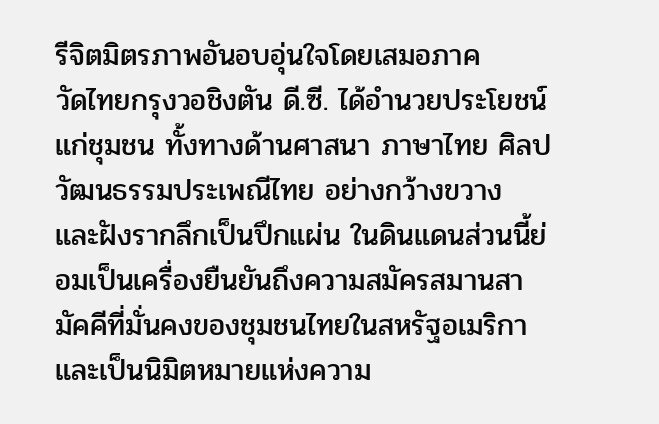รีจิตมิตรภาพอันอบอุ่นใจโดยเสมอภาค
วัดไทยกรุงวอชิงตัน ดี.ซี. ได้อำนวยประโยชน์แก่ชุมชน ทั้งทางด้านศาสนา ภาษาไทย ศิลปวัฒนธรรมประเพณีไทย อย่างกว้างขวาง และฝังรากลึกเป็นปึกแผ่น ในดินแดนส่วนนี้ย่อมเป็นเครื่องยืนยันถึงความสมัครสมานสามัคคีที่มั่นคงของชุมชนไทยในสหรัฐอเมริกา และเป็นนิมิตหมายแห่งความ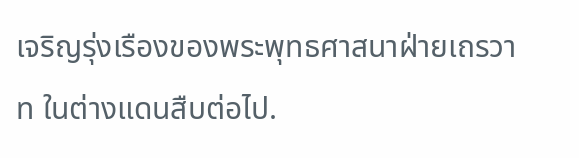เจริญรุ่งเรืองของพระพุทธศาสนาฝ่ายเถรวาท ในต่างแดนสืบต่อไป.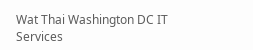Wat Thai Washington DC IT Services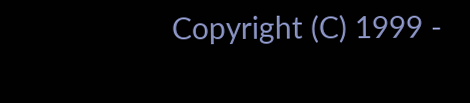Copyright (C) 1999 -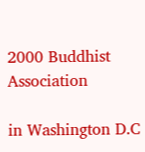2000 Buddhist Association

in Washington D.C